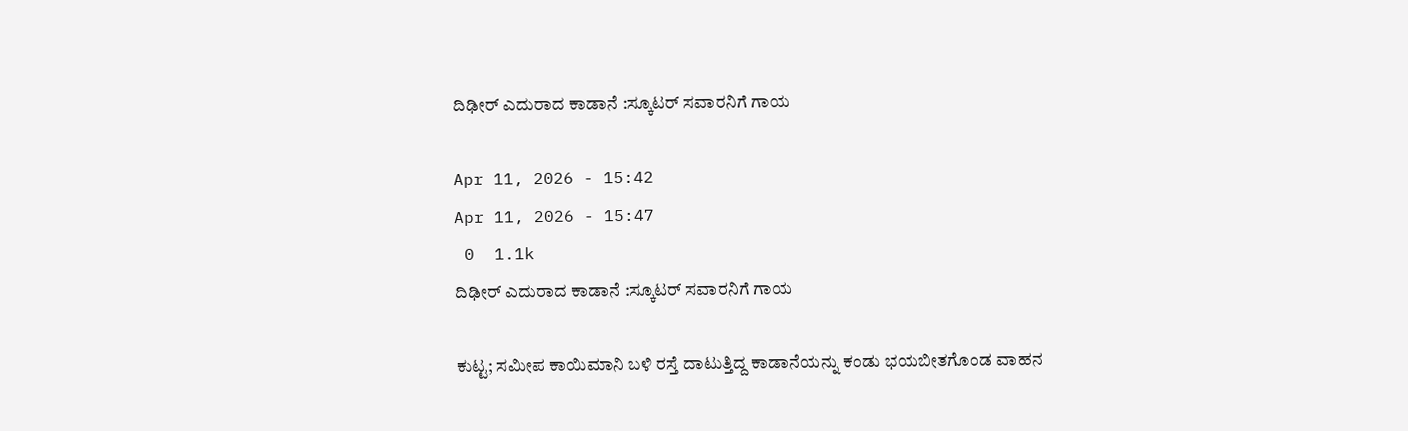ದಿಢೀರ್ ಎದುರಾದ ಕಾಡಾನೆ :ಸ್ಕೂಟರ್ ಸವಾರನಿಗೆ ಗಾಯ

Apr 11, 2026 - 15:42
Apr 11, 2026 - 15:47
 0  1.1k
ದಿಢೀರ್ ಎದುರಾದ ಕಾಡಾನೆ :ಸ್ಕೂಟರ್ ಸವಾರನಿಗೆ ಗಾಯ

ಕುಟ್ಟ; ಸಮೀಪ ಕಾಯಿಮಾನಿ ಬಳಿ ರಸ್ತೆ ದಾಟುತ್ತಿದ್ದ ಕಾಡಾನೆಯನ್ನು ಕಂಡು ಭಯಬೀತಗೊಂಡ ವಾಹನ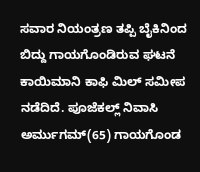ಸವಾರ ನಿಯಂತ್ರಣ ತಪ್ಪಿ ಬೈಕಿನಿಂದ ಬಿದ್ದು ಗಾಯಗೊಂಡಿರುವ ಘಟನೆ ಕಾಯಿಮಾನಿ ಕಾಫಿ ಮಿಲ್ ಸಮೀಪ ನಡೆದಿದೆ. ಪೂಜೆಕಲ್ಲ್ ನಿವಾಸಿ ಅರ್ಮುಗಮ್(65) ಗಾಯಗೊಂಡ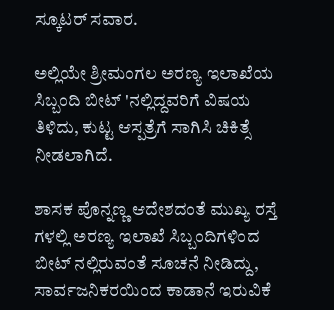ಸ್ಕೂಟರ್ ಸವಾರ.

ಅಲ್ಲಿಯೇ ಶ್ರೀಮಂಗಲ ಅರಣ್ಯ ಇಲಾಖೆಯ ಸಿಬ್ಬಂದಿ ಬೀಟ್ 'ನಲ್ಲಿದ್ದವರಿಗೆ ವಿಷಯ ತಿಳಿದು, ಕುಟ್ಟ ಆಸ್ಪತ್ರೆಗೆ ಸಾಗಿಸಿ ಚಿಕಿತ್ಸೆ ನೀಡಲಾಗಿದೆ.

ಶಾಸಕ ಪೊನ್ನಣ್ಣ ಆದೇಶದಂತೆ ಮುಖ್ಯ ರಸ್ತೆ ಗಳಲ್ಲಿ ಅರಣ್ಯ ಇಲಾಖೆ ಸಿಬ್ಬಂದಿಗಳಿಂದ ಬೀಟ್ ನಲ್ಲಿರುವಂತೆ ಸೂಚನೆ ನೀಡಿದ್ದು, ಸಾರ್ವಜನಿಕರಯಿಂದ ಕಾಡಾನೆ ಇರುವಿಕೆ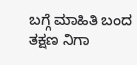ಬಗ್ಗೆ ಮಾಹಿತಿ ಬಂದ ತಕ್ಷಣ ನಿಗಾ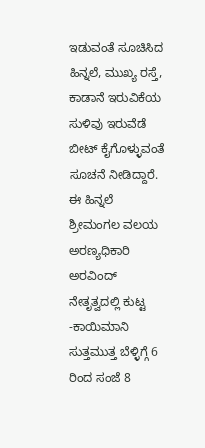ಇಡುವಂತೆ ಸೂಚಿಸಿದ ಹಿನ್ನಲೆ, ಮುಖ್ಯ ರಸ್ತೆ, ಕಾಡಾನೆ ಇರುವಿಕೆಯ ಸುಳಿವು ಇರುವೆಡೆ ಬೀಟ್ ಕೈಗೊಳ್ಳುವಂತೆ ಸೂಚನೆ‌‌ ನೀಡಿದ್ದಾರೆ. ಈ ಹಿನ್ನಲೆ ಶ್ರೀಮಂಗಲ ವಲಯ ಅರಣ್ಯಧಿಕಾರಿ ಅರವಿಂದ್ ನೇತೃತ್ವದಲ್ಲಿ ಕುಟ್ಟ -ಕಾಯಿಮಾನಿ ಸುತ್ತಮುತ್ತ ಬೆಳ್ಳಿಗ್ಗೆ 6 ರಿಂದ ಸಂಜೆ 8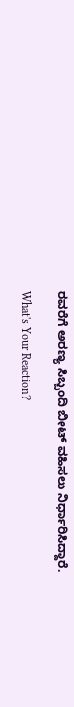ರವರೆಗೆ ಅರಣ್ಯ ಸಿಬ್ಬಂದಿ ಬೀಟ್‌ ವಹಿಸಲು ನಿರ್ಧಾರಿಸಿದ್ದಾರೆ.

What's Your Reaction?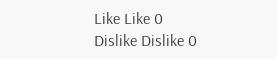Like Like 0
Dislike Dislike 0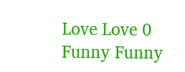Love Love 0
Funny Funny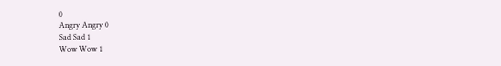0
Angry Angry 0
Sad Sad 1
Wow Wow 1